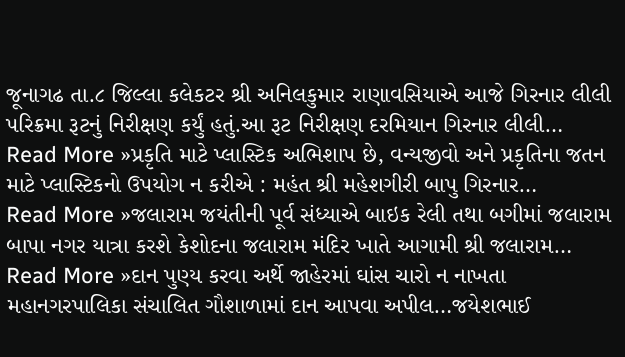જૂનાગઢ તા.૮ જિલ્લા કલેકટર શ્રી અનિલકુમાર રાણાવસિયાએ આજે ગિરનાર લીલી પરિક્રમા રૂટનું નિરીક્ષણ કર્યું હતું.આ રૂટ નિરીક્ષણ દરમિયાન ગિરનાર લીલી…
Read More »પ્રકૃતિ માટે પ્લાસ્ટિક અભિશાપ છે, વન્યજીવો અને પ્રકૃતિના જતન માટે પ્લાસ્ટિકનો ઉપયોગ ન કરીએ : મહંત શ્રી મહેશગીરી બાપુ ગિરનાર…
Read More »જલારામ જયંતીની પૂર્વ સંધ્યાએ બાઇક રેલી તથા બગીમાં જલારામ બાપા નગર યાત્રા કરશે કેશોદના જલારામ મંદિર ખાતે આગામી શ્રી જલારામ…
Read More »દાન પુણ્ય કરવા અર્થે જાહેરમાં ઘાંસ ચારો ન નાખતા મહાનગરપાલિકા સંચાલિત ગૌશાળામાં દાન આપવા અપીલ…જયેશભાઈ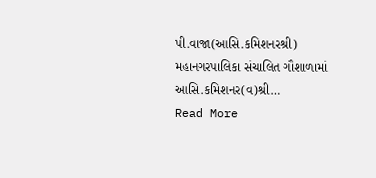પી.વાજા(આસિ.કમિશનરશ્રી) મહાનગરપાલિકા સંચાલિત ગૌશાળામાં આસિ.કમિશનર(વ)શ્રી…
Read More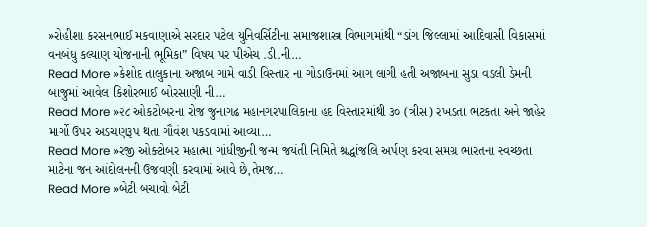»રોહીશા કરસનભાઈ મકવાણાએ સરદાર પટેલ યુનિવર્સિટીના સમાજશાસ્ત્ર વિભાગમાંથી “ડાંગ જિલ્લામાં આદિવાસી વિકાસમાં વનબંધુ કલ્યાણ યોજનાની ભૂમિકા” વિષય પર પીએચ .ડી.ની…
Read More »કેશોદ તાલુકાના અજાબ ગામે વાડી વિસ્તાર ના ગોડાઉનમાં આગ લાગી હતી અજાબના સુડા વડલી ડેમની બાજુમાં આવેલ કિશોરભાઈ બોરસાણી ની…
Read More »૨૮ ઓકટોબરના રોજ જુનાગઢ મહાનગરપાલિકાના હદ વિસ્તારમાંથી ૩૦ (ત્રીસ) રખડતા ભટકતા અને જાહેર માર્ગો ઉપર અડચણરૂપ થતા ગૌવંશ પકડવામાં આવ્યા…
Read More »રજી ઓક્ટોબર મહાત્મા ગાંધીજીની જન્મ જયંતી નિમિતે શ્રદ્ધાંજલિ અર્પણ કરવા સમગ્ર ભારતના સ્વચ્છતા માટેના જન આંદોલનની ઉજવણી કરવામાં આવે છે,તેમજ…
Read More »બેટી બચાવો બેટી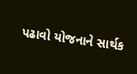પઢાવો યોજનાને સાર્થક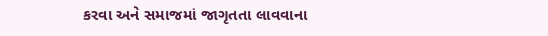કરવા અને સમાજમાં જાગૃતતા લાવવાના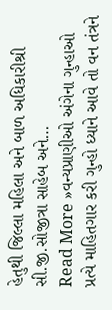હેતુથી જિલ્લા મહિલા અને બાળ અધિકારીશ્રી સી.જી.સોજીત્રા સાહેબ અને…
Read More »વન્યપ્રાણીઓ અંગેના ગુન્હાઓ પ્રત્યે માહિતગાર કરી ગુન્હો ધ્યાને આવે તો વન તંત્રને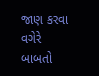જાણ કરવા વગેરે બાબતો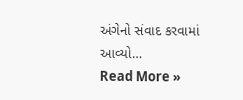અંગેનો સંવાદ કરવામાં આવ્યો…
Read More »